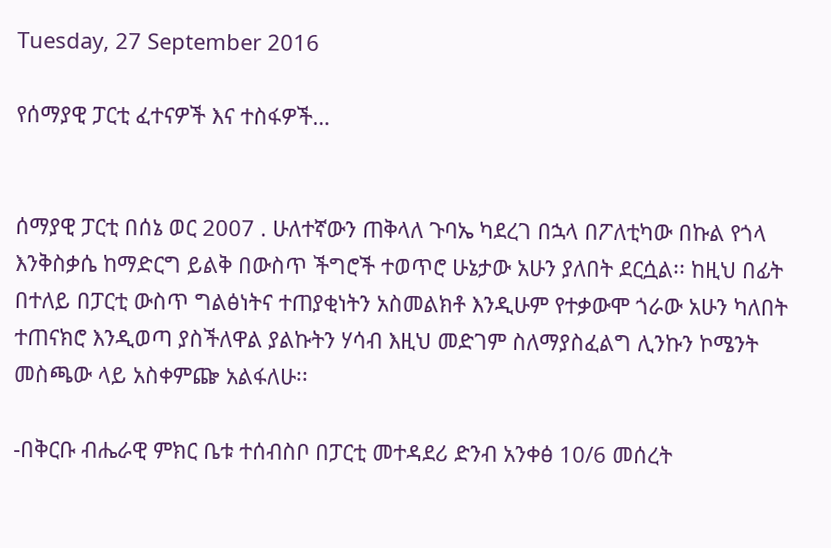Tuesday, 27 September 2016

የሰማያዊ ፓርቲ ፈተናዎች እና ተስፋዎች…


ሰማያዊ ፓርቲ በሰኔ ወር 2007 . ሁለተኛውን ጠቅላለ ጉባኤ ካደረገ በኋላ በፖለቲካው በኩል የጎላ እንቅስቃሴ ከማድርግ ይልቅ በውስጥ ችግሮች ተወጥሮ ሁኔታው አሁን ያለበት ደርሷል፡፡ ከዚህ በፊት በተለይ በፓርቲ ውስጥ ግልፅነትና ተጠያቂነትን አስመልክቶ እንዲሁም የተቃውሞ ጎራው አሁን ካለበት ተጠናክሮ እንዲወጣ ያስችለዋል ያልኩትን ሃሳብ እዚህ መድገም ስለማያስፈልግ ሊንኩን ኮሜንት መስጫው ላይ አስቀምጬ አልፋለሁ፡፡

-በቅርቡ ብሔራዊ ምክር ቤቱ ተሰብስቦ በፓርቲ መተዳደሪ ድንብ አንቀፅ 10/6 መሰረት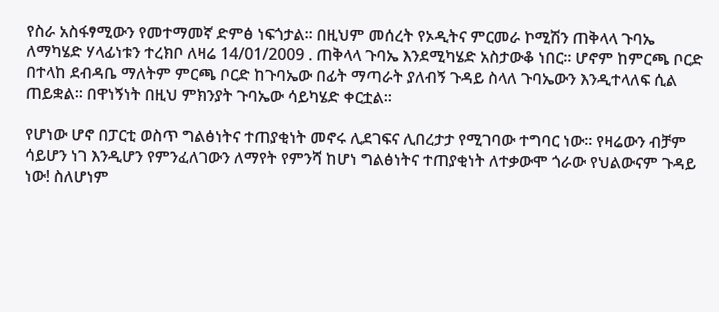የስራ አስፋፃሚውን የመተማመኛ ድምፅ ነፍጎታል፡፡ በዚህም መሰረት የኦዲትና ምርመራ ኮሚሽን ጠቅላላ ጉባኤ ለማካሄድ ሃላፊነቱን ተረክቦ ለዛሬ 14/01/2009 . ጠቅላላ ጉባኤ እንደሚካሄድ አስታውቆ ነበር፡፡ ሆኖም ከምርጫ ቦርድ በተላከ ደብዳቤ ማለትም ምርጫ ቦርድ ከጉባኤው በፊት ማጣራት ያለብኝ ጉዳይ ስላለ ጉባኤውን እንዲተላለፍ ሲል ጠይቋል፡፡ በዋነኝነት በዚህ ምክንያት ጉባኤው ሳይካሄድ ቀርቷል፡፡

የሆነው ሆኖ በፓርቲ ወስጥ ግልፅነትና ተጠያቂነት መኖሩ ሊደገፍና ሊበረታታ የሚገባው ተግባር ነው፡፡ የዛሬውን ብቻም ሳይሆን ነገ እንዲሆን የምንፈለገውን ለማየት የምንሻ ከሆነ ግልፅነትና ተጠያቂነት ለተቃውሞ ጎራው የህልውናም ጉዳይ ነው! ስለሆነም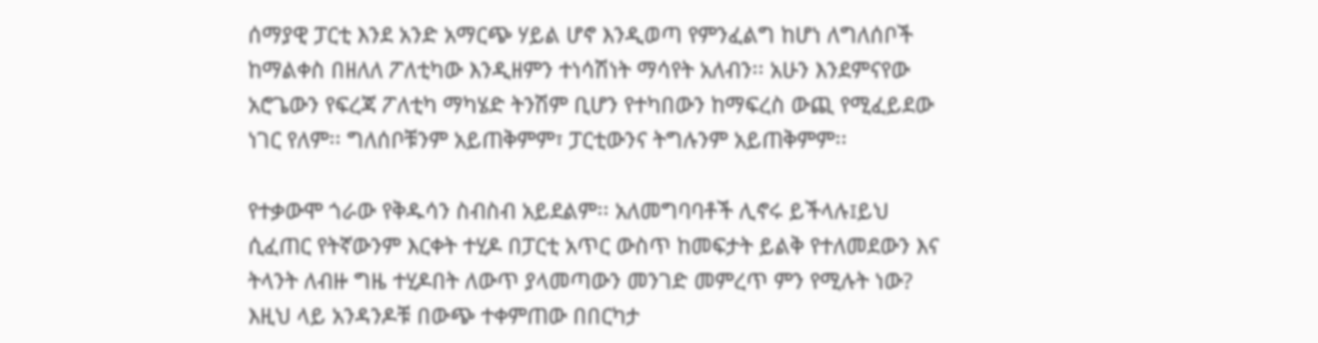ሰማያዊ ፓርቲ እንደ አንድ አማርጭ ሃይል ሆኖ እንዲወጣ የምንፈልግ ከሆነ ለግለሰቦች ከማልቀስ በዘለለ ፖለቲካው እንዲዘምን ተነሳሽነት ማሳየት አለብን፡፡ አሁን እንደምናየው አሮጌውን የፍረጃ ፖለቲካ ማካሄድ ትንሽም ቢሆን የተካበውን ከማፍረስ ውጪ የሚፈይደው ነገር የለም፡፡ ግለሰቦቹንም አይጠቅምም፣ ፓርቲውንና ትግሉንም አይጠቅምም፡፡

የተቃውሞ ጎራው የቅዱሳን ስብስብ አይደልም፡፡ አለመግባባቶች ሊኖሩ ይችላሉ፤ይህ ሲፈጠር የትኛውንም እርቀት ተሂዶ በፓርቲ አጥር ውስጥ ከመፍታት ይልቅ የተለመደውን እና ትላንት ለብዙ ግዜ ተሂዶበት ለውጥ ያላመጣውን መንገድ መምረጥ ምን የሚሉት ነው? እዚህ ላይ አንዳንዶቹ በውጭ ተቀምጠው በበርካታ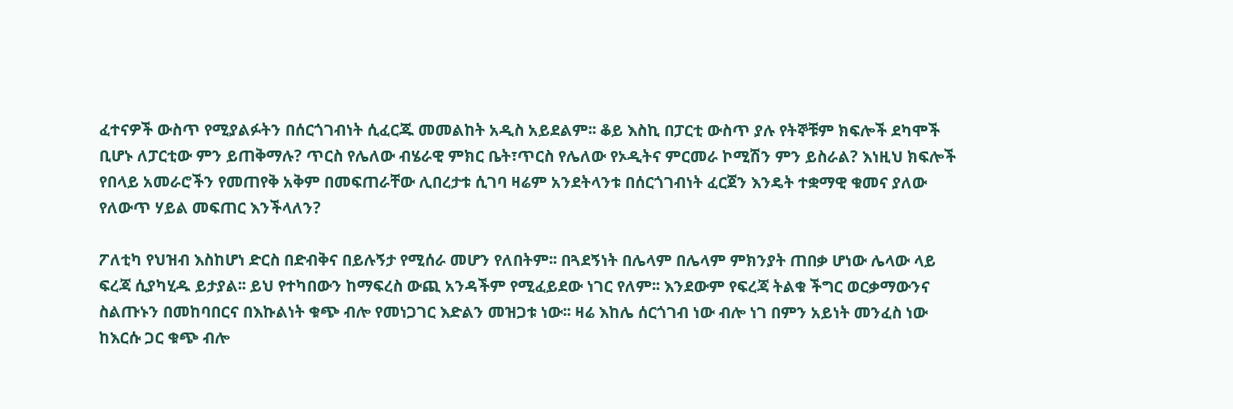ፈተናዎች ውስጥ የሚያልፉትን በሰርጎገብነት ሲፈርጁ መመልከት አዲስ አይደልም፡፡ ቆይ እስኪ በፓርቲ ውስጥ ያሉ የትኞቹም ክፍሎች ደካሞች ቢሆኑ ለፓርቲው ምን ይጠቅማሉ? ጥርስ የሌለው ብሄራዊ ምክር ቤት፣ጥርስ የሌለው የኦዲትና ምርመራ ኮሚሽን ምን ይስራል? እነዚህ ክፍሎች የበላይ አመራሮችን የመጠየቅ አቅም በመፍጠራቸው ሊበረታቱ ሲገባ ዛሬም አንደትላንቱ በሰርጎገብነት ፈርጀን እንዴት ተቋማዊ ቁመና ያለው የለውጥ ሃይል መፍጠር እንችላለን?

ፖለቲካ የህዝብ እስከሆነ ድርስ በድብቅና በይሉኝታ የሚሰራ መሆን የለበትም፡፡ በጓደኝነት በሌላም በሌላም ምክንያት ጠበቃ ሆነው ሌላው ላይ ፍረጃ ሲያካሂዱ ይታያል፡፡ ይህ የተካበውን ከማፍረስ ውጪ አንዳችም የሚፈይደው ነገር የለም፡፡ እንደውም የፍረጃ ትልቁ ችግር ወርቃማውንና ስልጡኑን በመከባበርና በእኩልነት ቁጭ ብሎ የመነጋገር እድልን መዝጋቱ ነው፡፡ ዛሬ እከሌ ሰርጎገብ ነው ብሎ ነገ በምን አይነት መንፈስ ነው ከእርሱ ጋር ቁጭ ብሎ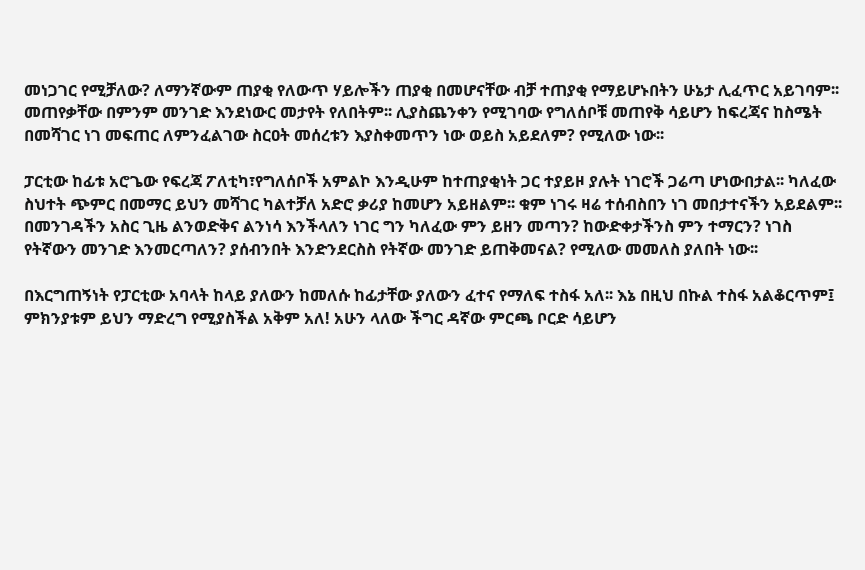መነጋገር የሚቻለው? ለማንኛውም ጠያቂ የለውጥ ሃይሎችን ጠያቂ በመሆናቸው ብቻ ተጠያቂ የማይሆኑበትን ሁኔታ ሊፈጥር አይገባም፡፡ መጠየቃቸው በምንም መንገድ እንደነውር መታየት የለበትም፡፡ ሊያስጨንቀን የሚገባው የግለሰቦቹ መጠየቅ ሳይሆን ከፍረጃና ከስሜት በመሻገር ነገ መፍጠር ለምንፈልገው ስርዐት መሰረቱን እያስቀመጥን ነው ወይስ አይደለም? የሚለው ነው፡፡

ፓርቲው ከፊቱ አሮጌው የፍረጃ ፖለቲካ፣የግለሰቦች አምልኮ እንዲሁም ከተጠያቂነት ጋር ተያይዞ ያሉት ነገሮች ጋሬጣ ሆነውበታል፡፡ ካለፈው ስህተት ጭምር በመማር ይህን መሻገር ካልተቻለ አድሮ ቃሪያ ከመሆን አይዘልም፡፡ ቁም ነገሩ ዛሬ ተሰብስበን ነገ መበታተናችን አይደልም፡፡ በመንገዳችን አስር ጊዜ ልንወድቅና ልንነሳ እንችላለን ነገር ግን ካለፈው ምን ይዘን መጣን? ከውድቀታችንስ ምን ተማርን? ነገስ የትኛውን መንገድ እንመርጣለን? ያሰብንበት እንድንደርስስ የትኛው መንገድ ይጠቅመናል? የሚለው መመለስ ያለበት ነው፡፡

በእርግጠኝነት የፓርቲው አባላት ከላይ ያለውን ከመለሱ ከፊታቸው ያለውን ፈተና የማለፍ ተስፋ አለ፡፡ እኔ በዚህ በኩል ተስፋ አልቆርጥም፤ ምክንያቱም ይህን ማድረግ የሚያስችል አቅም አለ! አሁን ላለው ችግር ዳኛው ምርጫ ቦርድ ሳይሆን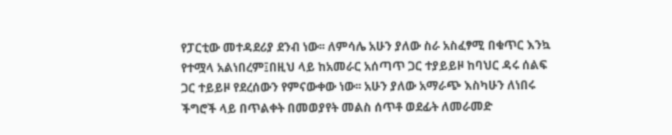የፓርቲው መተዳደሪያ ደንብ ነው፡፡ ለምሳሌ አሁን ያለው ስራ አስፈፃሚ በቁጥር እንኳ የተሟላ አልነበረም፤በዚህ ላይ ከአመራር አሰጣጥ ጋር ተያይይዞ ከባህር ዳሩ ሰልፍ ጋር ተይይዞ የደረሰውን የምናውቀው ነው፡፡ አሁን ያለው አማራጭ እስካሁን ለነበሩ ችግሮች ላይ በጥልቀት በመወያየት መልስ ሰጥቶ ወደፊት ለመራመድ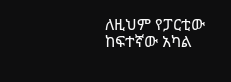ለዚህም የፓርቲው ከፍተኛው አካል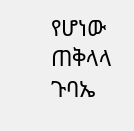የሆነው ጠቅላላ ጉባኤ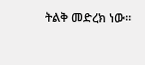ትልቅ መድረክ ነው።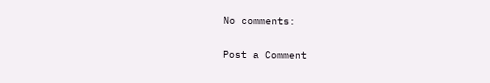No comments:

Post a Comment